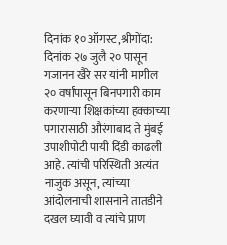दिनांक १० ऑगस्ट,श्रीगोंदा:
दिनांक २७ जुलै २० पासून गजानन खैरे सर यांनी मागील २० वर्षांपासून बिनपगारी काम करणाऱ्या शिक्षकांच्या हक्काच्या पगारासाठी औरंगाबाद ते मुंबई उपाशीपोटी पायी दिंडी काढली आहे. त्यांची परिस्थिती अत्यंत नाजुक असून, त्यांच्या आंदोलनाची शासनाने तातडीने दखल घ्यावी व त्यांचे प्राण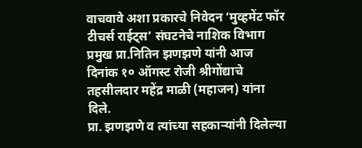वाचवावे अशा प्रकारचे निवेदन ‘मुव्हमेंट फॉर टीचर्स राईट्स’ संघटनेचे नाशिक विभाग प्रमुख प्रा.नितिन झणझणे यांनी आज दिनांक १० ऑगस्ट रोजी श्रीगोंद्याचे तहसीलदार महेंद्र माळी (महाजन) यांना दिले.
प्रा. झणझणे व त्यांच्या सहकाऱ्यांनी दिलेल्या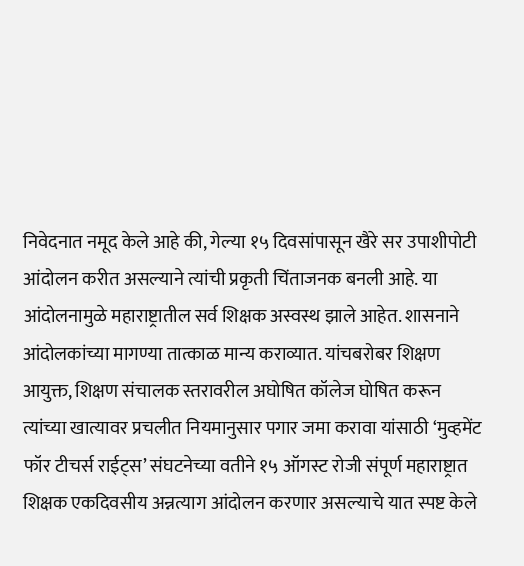निवेदनात नमूद केले आहे की, गेल्या १५ दिवसांपासून खैरे सर उपाशीपोटी आंदोलन करीत असल्याने त्यांची प्रकृती चिंताजनक बनली आहे. या आंदोलनामुळे महाराष्ट्रातील सर्व शिक्षक अस्वस्थ झाले आहेत. शासनाने आंदोलकांच्या मागण्या तात्काळ मान्य कराव्यात. यांचबरोबर शिक्षण आयुक्त, शिक्षण संचालक स्तरावरील अघोषित कॉलेज घोषित करून त्यांच्या खात्यावर प्रचलीत नियमानुसार पगार जमा करावा यांसाठी ‘मुव्हमेंट फॉर टीचर्स राईट्स’ संघटनेच्या वतीने १५ ऑगस्ट रोजी संपूर्ण महाराष्ट्रात शिक्षक एकदिवसीय अन्नत्याग आंदोलन करणार असल्याचे यात स्पष्ट केले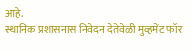आहे.
स्थानिक प्रशासनास निवेदन देतेवेळी मुव्हमेंट फॉर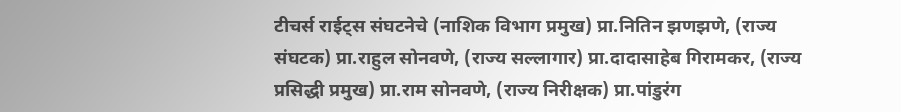टीचर्स राईट्स संघटनेचे (नाशिक विभाग प्रमुख) प्रा.नितिन झणझणे, (राज्य संघटक) प्रा.राहुल सोनवणे, (राज्य सल्लागार) प्रा.दादासाहेब गिरामकर, (राज्य प्रसिद्धी प्रमुख) प्रा.राम सोनवणे, (राज्य निरीक्षक) प्रा.पांडुरंग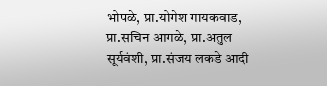भोपळे, प्रा.योगेश गायकवाड, प्रा.सचिन आगळे, प्रा.अतुल सूर्यवंशी, प्रा.संजय लकडे आदी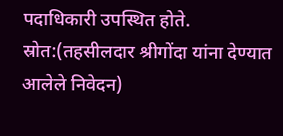पदाधिकारी उपस्थित होते.
स्रोत:(तहसीलदार श्रीगोंदा यांना देण्यात आलेले निवेदन)